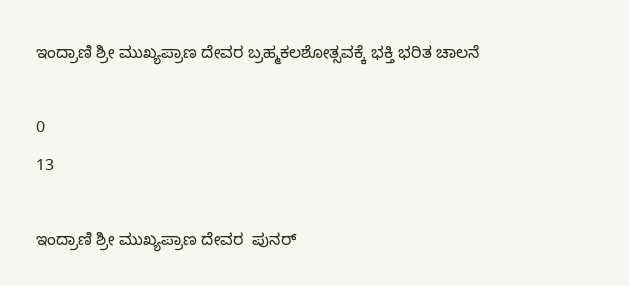ಇಂದ್ರಾಣಿ ಶ್ರೀ ಮುಖ್ಯಪ್ರಾಣ ದೇವರ ಬ್ರಹ್ಮಕಲಶೋತ್ಸವಕ್ಕೆ ಭಕ್ತಿ ಭರಿತ ಚಾಲನೆ

0
13

ಇಂದ್ರಾಣಿ ಶ್ರೀ ಮುಖ್ಯಪ್ರಾಣ ದೇವರ  ಪುನರ್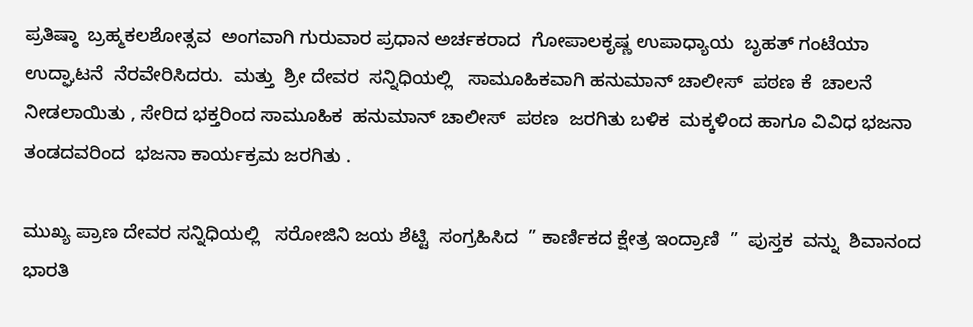ಪ್ರತಿಷ್ಠಾ  ಬ್ರಹ್ಮಕಲಶೋತ್ಸವ  ಅಂಗವಾಗಿ ಗುರುವಾರ ಪ್ರಧಾನ ಅರ್ಚಕರಾದ  ಗೋಪಾಲಕೃಷ್ಣ ಉಪಾಧ್ಯಾಯ  ಬೃಹತ್ ಗಂಟೆಯಾ  ಉದ್ಘಾಟನೆ  ನೆರವೇರಿಸಿದರು.  ಮತ್ತು  ಶ್ರೀ ದೇವರ  ಸನ್ನಿಧಿಯಲ್ಲಿ   ಸಾಮೂಹಿಕವಾಗಿ ಹನುಮಾನ್ ಚಾಲೀಸ್  ಪಠಣ ಕೆ  ಚಾಲನೆ ನೀಡಲಾಯಿತು , ಸೇರಿದ ಭಕ್ತರಿಂದ ಸಾಮೂಹಿಕ  ಹನುಮಾನ್ ಚಾಲೀಸ್  ಪಠಣ  ಜರಗಿತು ಬಳಿಕ  ಮಕ್ಕಳಿಂದ ಹಾಗೂ ವಿವಿಧ ಭಜನಾ ತಂಡದವರಿಂದ  ಭಜನಾ ಕಾರ್ಯಕ್ರಮ ಜರಗಿತು .

ಮುಖ್ಯ ಪ್ರಾಣ ದೇವರ ಸನ್ನಿಧಿಯಲ್ಲಿ   ಸರೋಜಿನಿ ಜಯ ಶೆಟ್ಟಿ  ಸಂಗ್ರಹಿಸಿದ  ” ಕಾರ್ಣಿಕದ ಕ್ಷೇತ್ರ ಇಂದ್ರಾಣಿ  ”  ಪುಸ್ತಕ  ವನ್ನು  ಶಿವಾನಂದ ಭಾರತಿ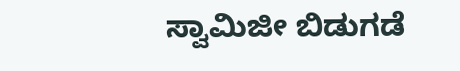ಸ್ವಾಮಿಜೀ ಬಿಡುಗಡೆ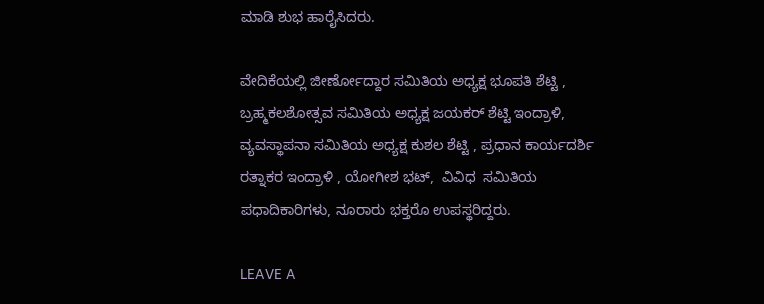ಮಾಡಿ ಶುಭ ಹಾರೈಸಿದರು.

ವೇದಿಕೆಯಲ್ಲಿ ಜೀರ್ಣೋದ್ದಾರ ಸಮಿತಿಯ ಅಧ್ಯಕ್ಷ ಭೂಪತಿ ಶೆಟ್ಟಿ , ಬ್ರಹ್ಮಕಲಶೋತ್ಸವ ಸಮಿತಿಯ ಅಧ್ಯಕ್ಷ ಜಯಕರ್ ಶೆಟ್ಟಿ ಇಂದ್ರಾಳಿ, ವ್ಯವಸ್ಥಾಪನಾ ಸಮಿತಿಯ ಅಧ್ಯಕ್ಷ ಕುಶಲ ಶೆಟ್ಟಿ , ಪ್ರಧಾನ ಕಾರ್ಯದರ್ಶಿ ರತ್ನಾಕರ ಇಂದ್ರಾಳಿ , ಯೋಗೀಶ ಭಟ್,  ವಿವಿಧ  ಸಮಿತಿಯ  ಪಧಾದಿಕಾರಿಗಳು, ನೂರಾರು ಭಕ್ತರೊ ಉಪಸ್ಥರಿದ್ದರು.

LEAVE A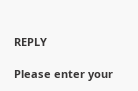REPLY

Please enter your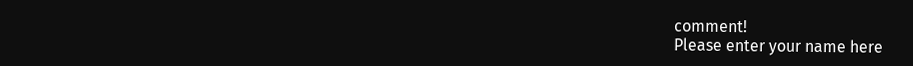comment!
Please enter your name here